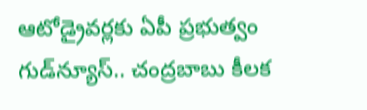ఆటోడ్రైవర్లకు ఏపీ ప్రభుత్వం గుడ్‌న్యూస్.. చంద్రబాబు కీలక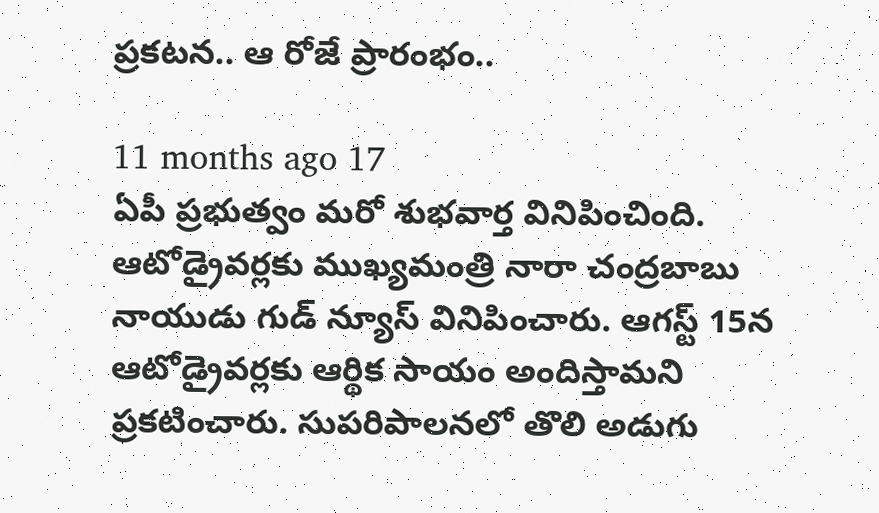ప్రకటన.. ఆ రోజే ప్రారంభం..

11 months ago 17
ఏపీ ప్రభుత్వం మరో శుభవార్త వినిపించింది. ఆటోడ్రైవర్లకు ముఖ్యమంత్రి నారా చంద్రబాబు నాయుడు గుడ్ న్యూస్ వినిపించారు. ఆగస్ట్ 15న ఆటోడ్రైవర్లకు ఆర్థిక సాయం అందిస్తామని ప్రకటించారు. సుపరిపాలనలో తొలి అడుగు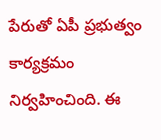పేరుతో ఏపీ ప్రభుత్వం కార్యక్రమం నిర్వహించింది. ఈ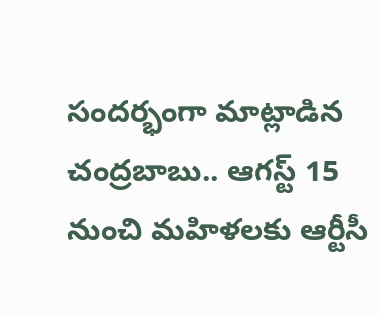సందర్భంగా మాట్లాడిన చంద్రబాబు.. ఆగస్ట్ 15 నుంచి మహిళలకు ఆర్టీసీ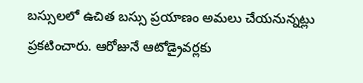బస్సులలో ఉచిత బస్సు ప్రయాణం అమలు చేయనున్నట్లు ప్రకటించారు. ఆరోజునే ఆటోడ్రైవర్లకు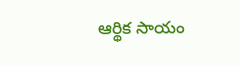ఆర్థిక సాయం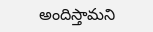అందిస్తామని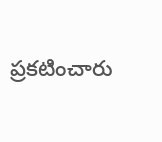ప్రకటించారు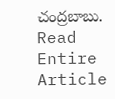చంద్రబాబు.
Read Entire Article